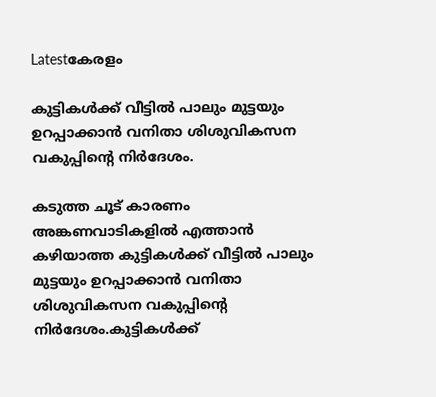Latestകേരളം

കുട്ടികള്‍ക്ക് വീട്ടില്‍ പാലും മുട്ടയും ഉറപ്പാക്കാൻ വനിതാ ശിശുവികസന വകുപ്പിന്റെ നിർദേശം.

കടുത്ത ചൂട് കാരണം അങ്കണവാടികളില്‍ എത്താൻ കഴിയാത്ത കുട്ടികള്‍ക്ക് വീട്ടില്‍ പാലും മുട്ടയും ഉറപ്പാക്കാൻ വനിതാ ശിശുവികസന വകുപ്പിന്റെ നിർദേശം.കുട്ടികള്‍ക്ക്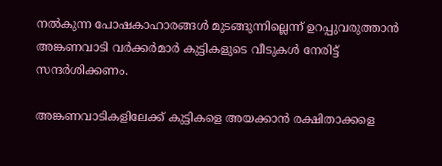നല്‍കുന്ന പോഷകാഹാരങ്ങള്‍ മുടങ്ങുന്നില്ലെന്ന് ഉറപ്പുവരുത്താൻ അങ്കണവാടി വർക്കർമാർ കുട്ടികളുടെ വീടുകള്‍ നേരിട്ട് സന്ദർശിക്കണം.

അങ്കണവാടികളിലേക്ക് കുട്ടികളെ അയക്കാൻ രക്ഷിതാക്കളെ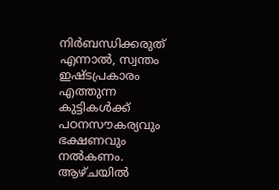നിർബന്ധിക്കരുത് എന്നാല്‍, സ്വന്തം ഇഷ്ടപ്രകാരം എത്തുന്ന കുട്ടികള്‍ക്ക് പഠനസൗകര്യവും ഭക്ഷണവും നല്‍കണം. ആഴ്ചയില്‍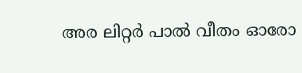അര ലിറ്റർ പാല്‍ വീതം ഓരോ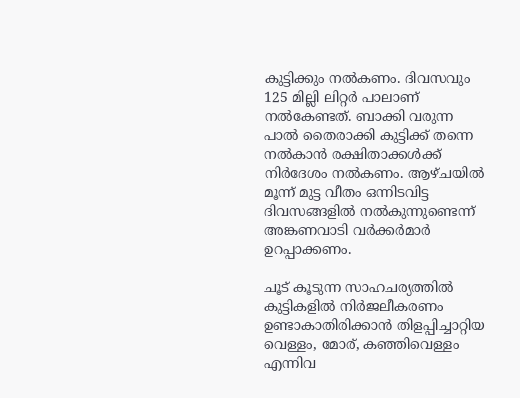കുട്ടിക്കും നല്‍കണം. ദിവസവും 125 മില്ലി ലിറ്റർ പാലാണ് നല്‍കേണ്ടത്. ബാക്കി വരുന്ന പാല്‍ തൈരാക്കി കുട്ടിക്ക് തന്നെ നല്‍കാൻ രക്ഷിതാക്കള്‍ക്ക് നിർദേശം നല്‍കണം. ആഴ്ചയില്‍ മൂന്ന് മുട്ട വീതം ഒന്നിടവിട്ട ദിവസങ്ങളില്‍ നല്‍കുന്നുണ്ടെന്ന് അങ്കണവാടി വർക്കർമാർ ഉറപ്പാക്കണം.

ചൂട് കൂടുന്ന സാഹചര്യത്തില്‍ കുട്ടികളില്‍ നിർജലീകരണം ഉണ്ടാകാതിരിക്കാൻ തിളപ്പിച്ചാറ്റിയ വെള്ളം, മോര്, കഞ്ഞിവെള്ളം എന്നിവ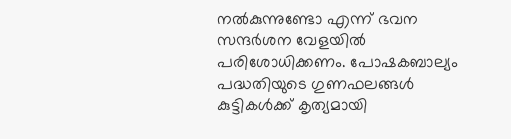നല്‍കുന്നുണ്ടോ എന്ന് ഭവന സന്ദർശന വേളയില്‍ പരിശോധിക്കണം. പോഷകബാല്യം പദ്ധതിയുടെ ഗുണഫലങ്ങള്‍ കുട്ടികള്‍ക്ക് കൃത്യമായി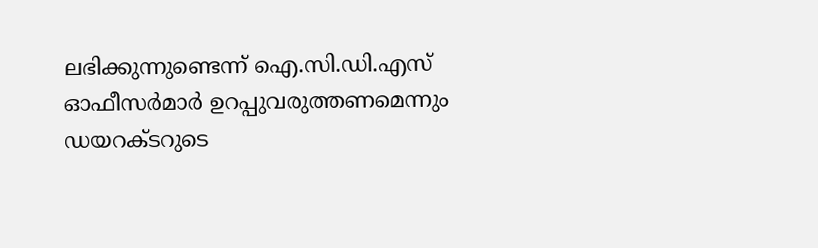ലഭിക്കുന്നുണ്ടെന്ന് ഐ.സി.ഡി.എസ് ഓഫീസർമാർ ഉറപ്പുവരുത്തണമെന്നും ഡയറക്ടറുടെ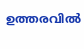ഉത്തരവില്‍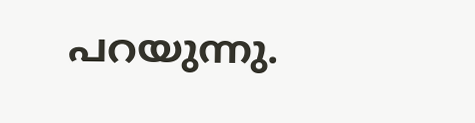പറയുന്നു.